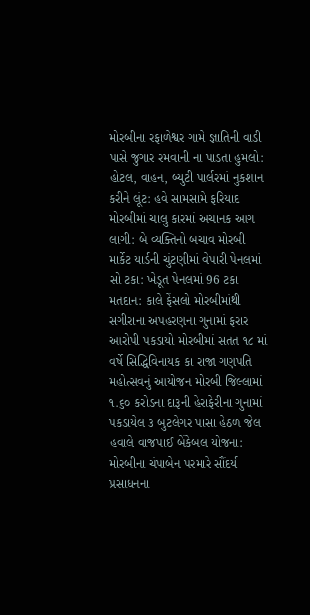મોરબીના રફાળેશ્વર ગામે જ્ઞાતિની વાડી પાસે જુગાર રમવાની ના પાડતા હુમલો: હોટલ, વાહન, બ્યુટી પાર્લરમાં નુકશાન કરીને લૂંટ: હવે સામસામે ફરિયાદ મોરબીમાં ચાલુ કારમાં અચાનક આગ લાગી: બે વ્યક્તિનો બચાવ મોરબી માર્કેટ યાર્ડની ચુંટણીમાં વેપારી પેનલમાં સો ટકા: ખેડૂત પેનલમાં 96 ટકા મતદાન: કાલે ફેંસલો મોરબીમાંથી સગીરાના અપહરણના ગુનામાં ફરાર આરોપી પકડાયો મોરબીમાં સતત ૧૮ માં વર્ષે સિદ્ધિવિનાયક કા રાજા ગણપતિ મહોત્સવનું આયોજન મોરબી જિલ્લામાં ૧.૬૦ કરોડના દારૂની હેરાફેરીના ગુનામાં પકડાયેલ ૩ બુટલેગર પાસા હેઠળ જેલ હવાલે વાજપાઈ બેંકેબલ યોજના: મોરબીના ચંપાબેન પરમારે સૌંદર્ય પ્રસાધનના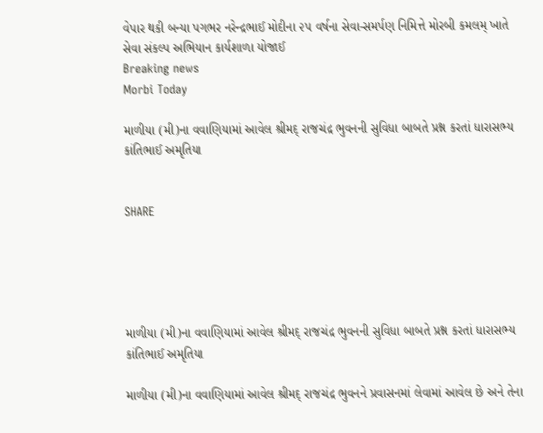વેપાર થકી બન્યા પગભર નરેન્દ્રભાઈ મોદીના ૨૫ વર્ષના સેવા-સમર્પણ નિમિત્તે મોરબી કમલમ્ ખાતે સેવા સંકલ્પ અભિયાન કાર્યશાળા યોજાઈ
Breaking news
Morbi Today

માળીયા (મી)ના વવાણિયામાં આવેલ શ્રીમદ્ રાજચંદ્ર ભુવનની સુવિધા બાબતે પ્રશ્ન કરતાં ધારાસભ્ય કાંતિભાઈ અમૃતિયા


SHARE





માળીયા (મી)ના વવાણિયામાં આવેલ શ્રીમદ્ રાજચંદ્ર ભુવનની સુવિધા બાબતે પ્રશ્ન કરતાં ધારાસભ્ય કાંતિભાઈ અમૃતિયા

માળીયા (મી)ના વવાણિયામાં આવેલ શ્રીમદ્ રાજચંદ્ર ભુવનને પ્રવાસનમાં લેવામાં આવેલ છે અને તેના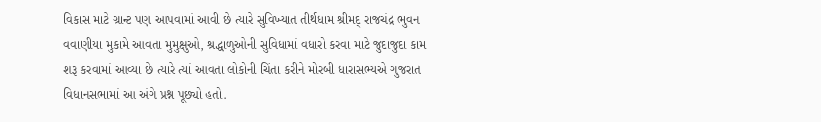વિકાસ માટે ગ્રાન્ટ પણ આપવામાં આવી છે ત્યારે સુવિખ્યાત તીર્થધામ શ્રીમદ્ રાજચંદ્ર ભુવન વવાણીયા મુકામે આવતા મુમુક્ષુઓ, શ્રદ્ધાળુઓની સુવિધામાં વધારો કરવા માટે જુદાજુદા કામ શરૂ કરવામાં આવ્યા છે ત્યારે ત્યાં આવતા લોકોની ચિંતા કરીને મોરબી ધારાસભ્યએ ગુજરાત વિધાનસભામાં આ અંગે પ્રશ્ન પૂછ્યો હતો.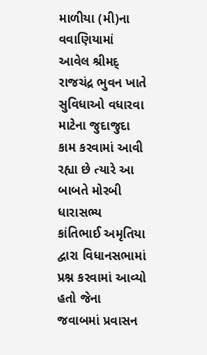માળીયા (મી)ના વવાણિયામાં આવેલ શ્રીમદ્ રાજચંદ્ર ભુવન ખાતે સુવિધાઓ વધારવા માટેના જુદાજુદા કામ કરવામાં આવી રહ્યા છે ત્યારે આ બાબતે મોરબી ધારાસભ્ય કાંતિભાઈ અમૃતિયા દ્વારા વિધાનસભામાં પ્રશ્ન કરવામાં આવ્યો હતો જેના જવાબમાં પ્રવાસન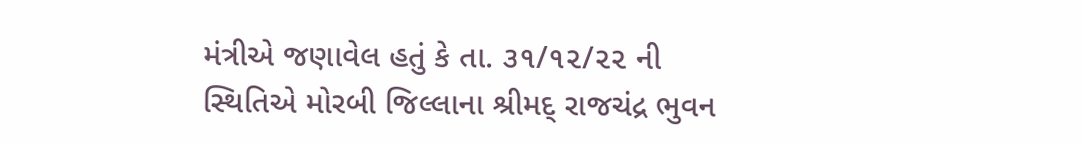મંત્રીએ જણાવેલ હતું કે તા. ૩૧/૧૨/૨૨ ની સ્થિતિએ મોરબી જિલ્લાના શ્રીમદ્ રાજચંદ્ર ભુવન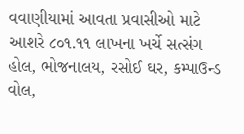વવાણીયામાં આવતા પ્રવાસીઓ માટે આશરે ૮૦૧.૧૧ લાખના ખર્ચે સત્સંગ હોલ, ભોજનાલય, રસોઈ ઘર, કમ્પાઉન્ડ વોલ,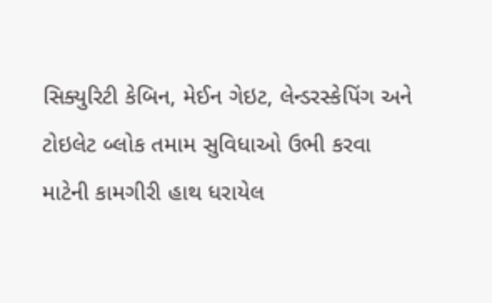સિક્યુરિટી કેબિન, મેઈન ગેઇટ, લેન્ડરસ્કેપિંગ અને ટોઇલેટ બ્લોક તમામ સુવિધાઓ ઉભી કરવા માટેની કામગીરી હાથ ધરાયેલ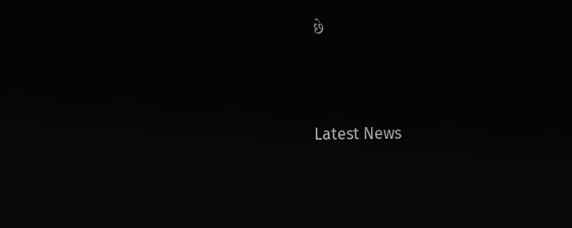છે




Latest News